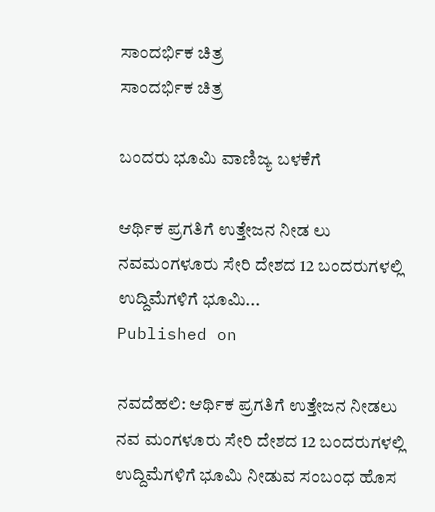ಸಾಂದರ್ಭಿಕ ಚಿತ್ರ
ಸಾಂದರ್ಭಿಕ ಚಿತ್ರ

ಬಂದರು ಭೂಮಿ ವಾಣಿಜ್ಯ ಬಳಕೆಗೆ

ಆರ್ಥಿಕ ಪ್ರಗತಿಗೆ ಉತ್ತೇಜನ ನೀಡ ಲು ನವಮಂಗಳೂರು ಸೇರಿ ದೇಶದ 12 ಬಂದರುಗಳಲ್ಲಿ ಉದ್ದಿಮೆಗಳಿಗೆ ಭೂಮಿ...
Published on

ನವದೆಹಲಿ: ಆರ್ಥಿಕ ಪ್ರಗತಿಗೆ ಉತ್ತೇಜನ ನೀಡಲು ನವ ಮಂಗಳೂರು ಸೇರಿ ದೇಶದ 12 ಬಂದರುಗಳಲ್ಲಿ ಉದ್ದಿಮೆಗಳಿಗೆ ಭೂಮಿ ನೀಡುವ ಸಂಬಂಧ ಹೊಸ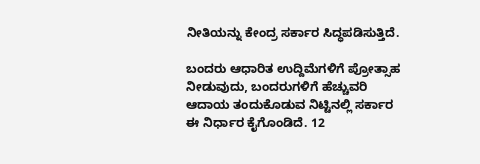ನೀತಿಯನ್ನು ಕೇಂದ್ರ ಸರ್ಕಾರ ಸಿದ್ಧಪಡಿಸುತ್ತಿದೆ.

ಬಂದರು ಆಧಾರಿತ ಉದ್ದಿಮೆಗಳಿಗೆ ಪ್ರೋತ್ಸಾಹ ನೀಡುವುದು, ಬಂದರುಗಳಿಗೆ ಹೆಚ್ಚುವರಿ ಆದಾಯ ತಂದುಕೊಡುವ ನಿಟ್ಟಿನಲ್ಲಿ ಸರ್ಕಾರ ಈ ನಿರ್ಧಾರ ಕೈಗೊಂಡಿದೆ. 12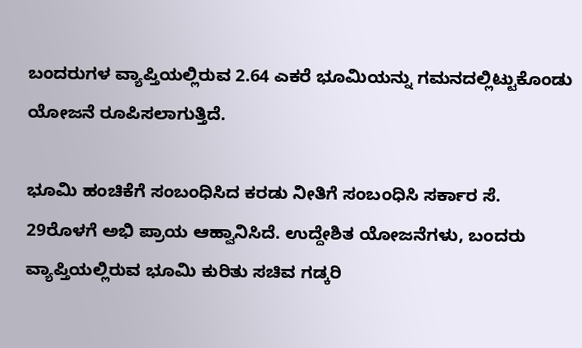ಬಂದರುಗಳ ವ್ಯಾಪ್ತಿಯಲ್ಲಿರುವ 2.64 ಎಕರೆ ಭೂಮಿಯನ್ನು ಗಮನದಲ್ಲಿಟ್ಟುಕೊಂಡು ಯೋಜನೆ ರೂಪಿಸಲಾಗುತ್ತಿದೆ.

ಭೂಮಿ ಹಂಚಿಕೆಗೆ ಸಂಬಂಧಿಸಿದ ಕರಡು ನೀತಿಗೆ ಸಂಬಂಧಿಸಿ ಸರ್ಕಾರ ಸೆ. 29ರೊಳಗೆ ಅಭಿ ಪ್ರಾಯ ಆಹ್ವಾನಿಸಿದೆ. ಉದ್ದೇಶಿತ ಯೋಜನೆಗಳು, ಬಂದರು ವ್ಯಾಪ್ತಿಯಲ್ಲಿರುವ ಭೂಮಿ ಕುರಿತು ಸಚಿವ ಗಡ್ಕರಿ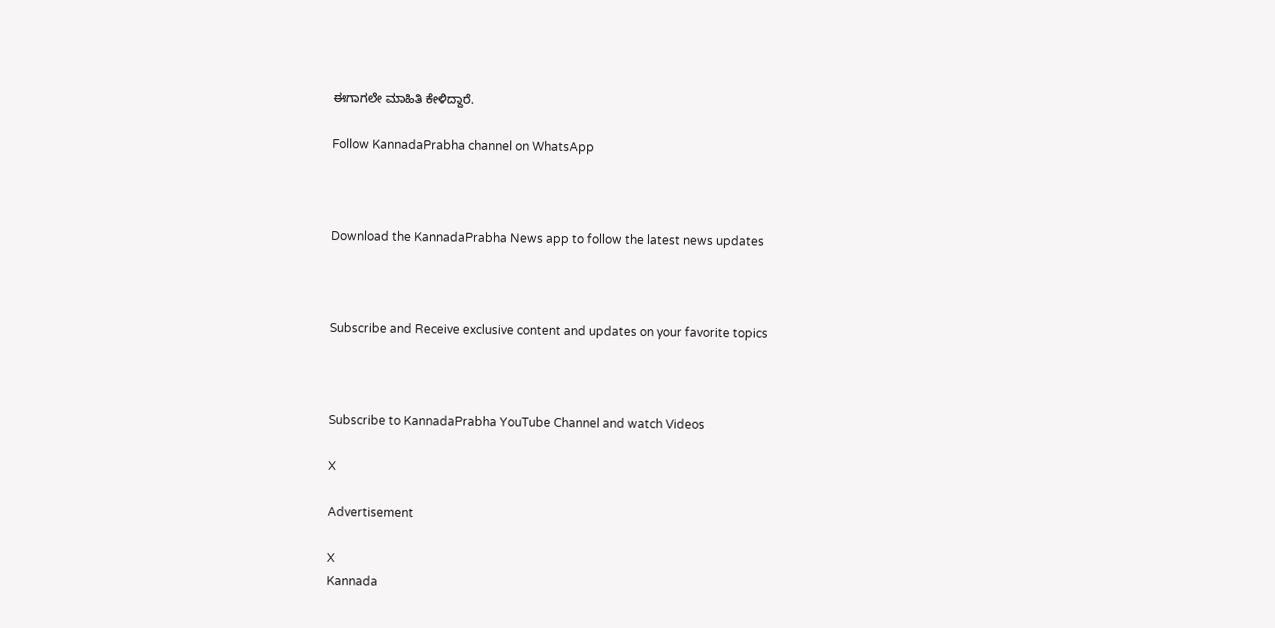ಈಗಾಗಲೇ ಮಾಹಿತಿ ಕೇಳಿದ್ದಾರೆ.

Follow KannadaPrabha channel on WhatsApp



Download the KannadaPrabha News app to follow the latest news updates



Subscribe and Receive exclusive content and updates on your favorite topics



Subscribe to KannadaPrabha YouTube Channel and watch Videos

X

Advertisement

X
Kannada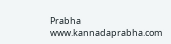Prabha
www.kannadaprabha.com